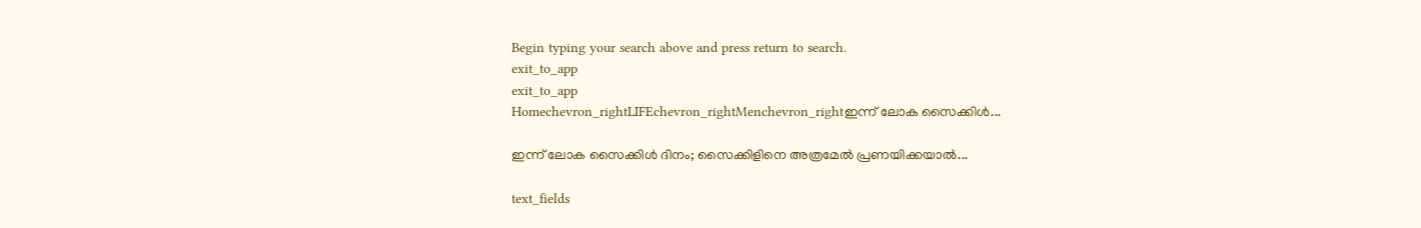Begin typing your search above and press return to search.
exit_to_app
exit_to_app
Homechevron_rightLIFEchevron_rightMenchevron_rightഇന്ന് ലോക സൈക്കിൾ...

ഇന്ന് ലോക സൈക്കിൾ ദിനം; സൈക്കിളിനെ അത്രമേൽ പ്രണയിക്കയാൽ...

text_fields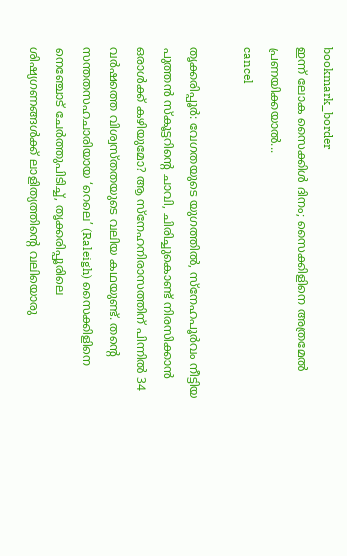bookmark_border
ഇന്ന് ലോക സൈക്കിൾ ദിനം; സൈക്കിളിനെ അത്രമേൽ പ്രണയിക്കയാൽ...
cancel

തൃക്കരിപ്പൂർ: വേഗതയുടെ യുഗത്തിൽ, സ്നേഹപൂർവം നീട്ടിയ പുത്തൻ സ്കൂട്ടറിന്റെ ചാവി, ചിരിച്ചുകൊണ്ട് നിരസിക്കാൻ ഒരാൾക്ക് കഴിയുമോ? ആ സ്നേഹനിരാസത്തിന് പിന്നിൽ 34 വർഷത്തെ വിശ്വസ്തതയുടെ വലിയ കഥയുണ്ട്. തന്റെ സന്തതസഹചാരിയായ ‘റെലെ’ (Raleigh) സൈക്കിളിനെ നെഞ്ചോട് ചേർത്തുപിടിച്ച്, തൃക്കരിപ്പൂരിലെ ശിഷ്യഗണങ്ങൾക്ക് ലാളിത്യത്തിന്റെ വലിയൊരു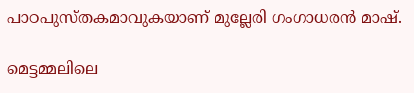പാഠപുസ്തകമാവുകയാണ് മുല്ലേരി ഗംഗാധരൻ മാഷ്.

മെട്ടമ്മലിലെ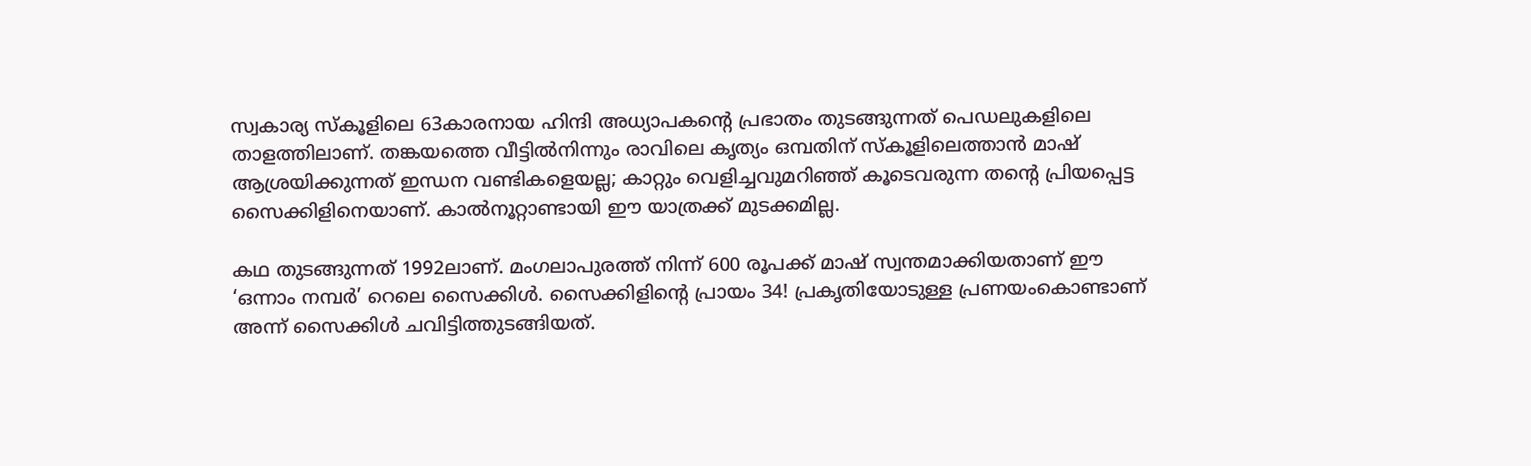സ്വകാര്യ സ്കൂളിലെ 63കാരനായ ഹിന്ദി അധ്യാപകന്റെ പ്രഭാതം തുടങ്ങുന്നത് പെഡലുകളിലെ താളത്തിലാണ്. തങ്കയത്തെ വീട്ടിൽനിന്നും രാവിലെ കൃത്യം ഒമ്പതിന് സ്കൂളിലെത്താൻ മാഷ് ആശ്രയിക്കുന്നത് ഇന്ധന വണ്ടികളെയല്ല; കാറ്റും വെളിച്ചവുമറിഞ്ഞ് കൂടെവരുന്ന തന്റെ പ്രിയപ്പെട്ട സൈക്കിളിനെയാണ്. കാൽനൂറ്റാണ്ടായി ഈ യാത്രക്ക് മുടക്കമില്ല.

കഥ തുടങ്ങുന്നത് 1992ലാണ്. മംഗലാപുരത്ത് നിന്ന് 600 രൂപക്ക് മാഷ് സ്വന്തമാക്കിയതാണ് ഈ ‘ഒന്നാം നമ്പർ’ റെലെ സൈക്കിൾ. സൈക്കിളിന്റെ പ്രായം 34! പ്രകൃതിയോടുള്ള പ്രണയംകൊണ്ടാണ് അന്ന് സൈക്കിൾ ചവിട്ടിത്തുടങ്ങിയത്.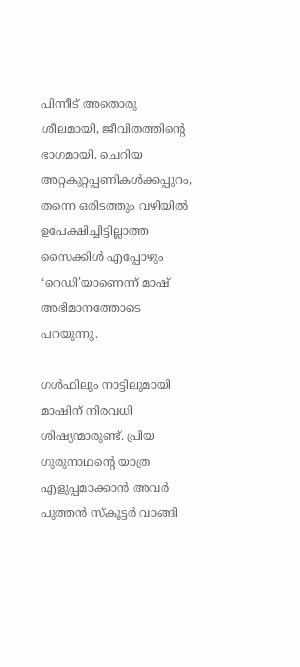പിന്നീട് അതൊരു ശീലമായി, ജീവിതത്തിന്റെ ഭാഗമായി. ചെറിയ അറ്റകുറ്റപ്പണികൾക്കപ്പുറം, തന്നെ ഒരിടത്തും വഴിയിൽ ഉപേക്ഷിച്ചിട്ടില്ലാത്ത സൈക്കിൾ എപ്പോഴും ‘റെഡി’യാണെന്ന് മാഷ് അഭിമാനത്തോടെ പറയുന്നു.

ഗൾഫിലും നാട്ടിലുമായി മാഷിന് നിരവധി ശിഷ്യന്മാരുണ്ട്. പ്രിയ ഗുരുനാഥന്റെ യാത്ര എളുപ്പമാക്കാൻ അവർ പുത്തൻ സ്കൂട്ടർ വാങ്ങി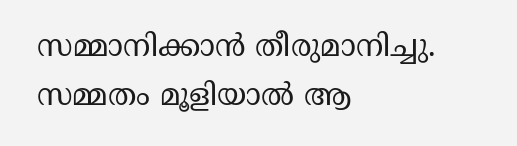സമ്മാനിക്കാൻ തീരുമാനിച്ചു. സമ്മതം മൂളിയാൽ ആ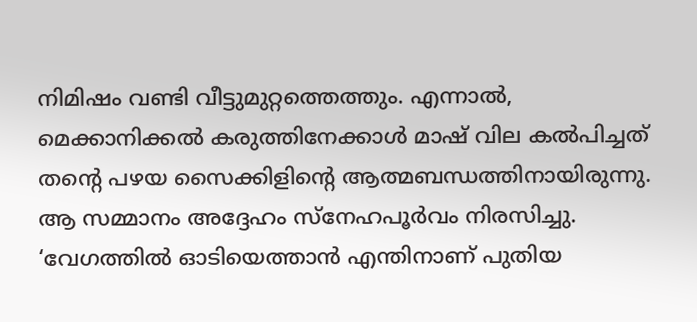നിമിഷം വണ്ടി വീട്ടുമുറ്റത്തെത്തും. എന്നാൽ, മെക്കാനിക്കൽ കരുത്തിനേക്കാൾ മാഷ് വില കൽപിച്ചത് തന്റെ പഴയ സൈക്കിളിന്റെ ആത്മബന്ധത്തിനായിരുന്നു. ആ സമ്മാനം അദ്ദേഹം സ്നേഹപൂർവം നിരസിച്ചു. ‘വേഗത്തിൽ ഓടിയെത്താൻ എന്തിനാണ് പുതിയ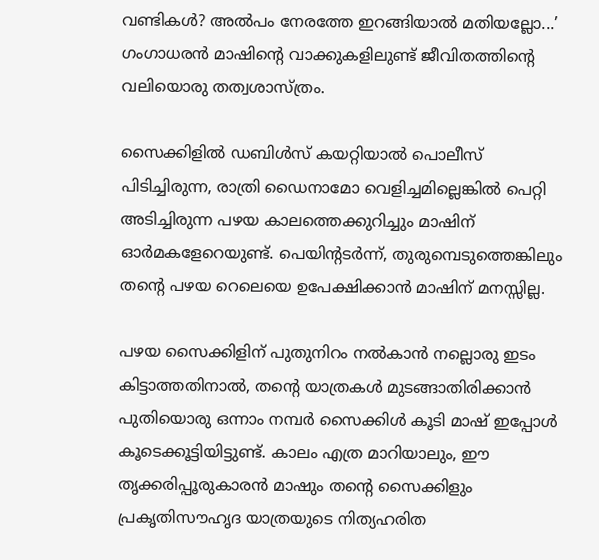വണ്ടികൾ? അൽപം നേരത്തേ ഇറങ്ങിയാൽ മതിയല്ലോ...’ ഗംഗാധരൻ മാഷിന്റെ വാക്കുകളിലുണ്ട് ജീവിതത്തിന്റെ വലിയൊരു തത്വശാസ്ത്രം.

സൈക്കിളിൽ ഡബിൾസ് കയറ്റിയാൽ പൊലീസ് പിടിച്ചിരുന്ന, രാത്രി ഡൈനാമോ വെളിച്ചമില്ലെങ്കിൽ പെറ്റി അടിച്ചിരുന്ന പഴയ കാലത്തെക്കുറിച്ചും മാഷിന് ഓർമകളേറെയുണ്ട്. പെയിന്റടർന്ന്, തുരുമ്പെടുത്തെങ്കിലും തന്റെ പഴയ റെലെയെ ഉപേക്ഷിക്കാൻ മാഷിന് മനസ്സില്ല.

പഴയ സൈക്കിളിന് പുതുനിറം നൽകാൻ നല്ലൊരു ഇടം കിട്ടാത്തതിനാൽ, തന്റെ യാത്രകൾ മുടങ്ങാതിരിക്കാൻ പുതിയൊരു ഒന്നാം നമ്പർ സൈക്കിൾ കൂടി മാഷ് ഇപ്പോൾ കൂടെക്കൂട്ടിയിട്ടുണ്ട്. കാലം എത്ര മാറിയാലും, ഈ തൃക്കരിപ്പൂരുകാരൻ മാഷും തന്റെ സൈക്കിളും പ്രകൃതിസൗഹൃദ യാത്രയുടെ നിത്യഹരിത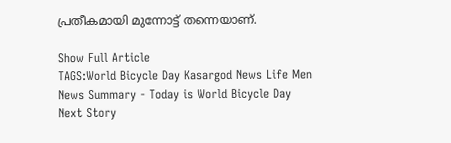പ്രതീകമായി മുന്നോട്ട് തന്നെയാണ്.

Show Full Article
TAGS:World Bicycle Day Kasargod News Life Men
News Summary - Today is World Bicycle Day
Next Story